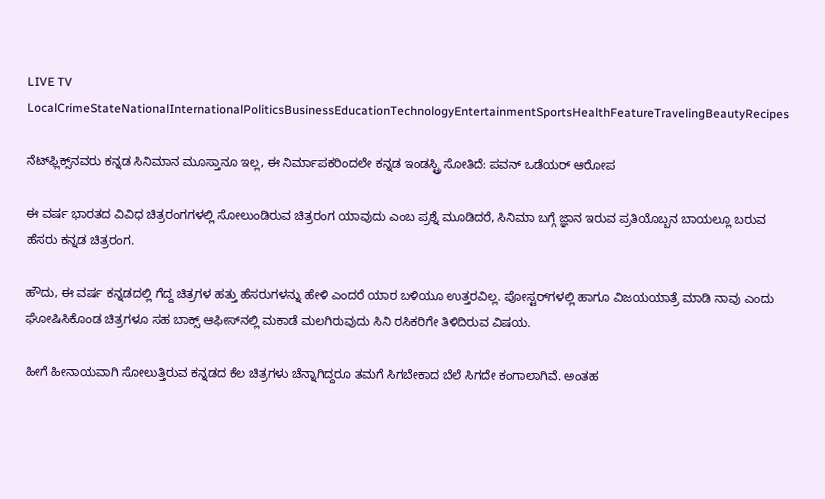LIVE TV LocalCrimeStateNationalInternationalPoliticsBusinessEducationTechnologyEntertainmentSportsHealthFeatureTravelingBeautyRecipes

ನೆಟ್‌ಫ್ಲಿಕ್ಸ್‌ನವರು ಕನ್ನಡ ಸಿನಿಮಾನ ಮೂಸ್ತಾನೂ ಇಲ್ಲ, ಈ ನಿರ್ಮಾಪಕರಿಂದಲೇ ಕನ್ನಡ ಇಂಡಸ್ಟ್ರಿ ಸೋತಿದೆ: ಪವನ್ ಒಡೆಯರ್ ಆರೋಪ

ಈ ವರ್ಷ ಭಾರತದ ವಿವಿಧ ಚಿತ್ರರಂಗಗಳಲ್ಲಿ ಸೋಲುಂಡಿರುವ ಚಿತ್ರರಂಗ ಯಾವುದು ಎಂಬ ಪ್ರಶ್ನೆ ಮೂಡಿದರೆ, ಸಿನಿಮಾ ಬಗ್ಗೆ ಜ್ಞಾನ ಇರುವ ಪ್ರತಿಯೊಬ್ಬನ ಬಾಯಲ್ಲೂ ಬರುವ ಹೆಸರು ಕನ್ನಡ ಚಿತ್ರರಂಗ.

ಹೌದು, ಈ ವರ್ಷ ಕನ್ನಡದಲ್ಲಿ ಗೆದ್ದ ಚಿತ್ರಗಳ ಹತ್ತು ಹೆಸರುಗಳನ್ನು ಹೇಳಿ ಎಂದರೆ ಯಾರ ಬಳಿಯೂ ಉತ್ತರವಿಲ್ಲ. ಪೋಸ್ಟರ್‌ಗಳಲ್ಲಿ ಹಾಗೂ ವಿಜಯಯಾತ್ರೆ ಮಾಡಿ ನಾವು ಎಂದು ಘೋಷಿಸಿಕೊಂಡ ಚಿತ್ರಗಳೂ ಸಹ ಬಾಕ್ಸ್ ಆಫೀಸ್‌ನಲ್ಲಿ ಮಕಾಡೆ ಮಲಗಿರುವುದು ಸಿನಿ ರಸಿಕರಿಗೇ ತಿಳಿದಿರುವ ವಿಷಯ.

ಹೀಗೆ ಹೀನಾಯವಾಗಿ ಸೋಲುತ್ತಿರುವ ಕನ್ನಡದ ಕೆಲ ಚಿತ್ರಗಳು ಚೆನ್ನಾಗಿದ್ದರೂ ತಮಗೆ ಸಿಗಬೇಕಾದ ಬೆಲೆ ಸಿಗದೇ ಕಂಗಾಲಾಗಿವೆ. ಅಂತಹ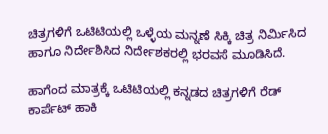ಚಿತ್ರಗಳಿಗೆ ಒಟಿಟಿಯಲ್ಲಿ ಒಳ್ಳೆಯ ಮನ್ನಣೆ ಸಿಕ್ಕಿ ಚಿತ್ರ ನಿರ್ಮಿಸಿದ ಹಾಗೂ ನಿರ್ದೇಶಿಸಿದ ನಿರ್ದೇಶಕರಲ್ಲಿ ಭರವಸೆ ಮೂಡಿಸಿದೆ.

ಹಾಗೆಂದ ಮಾತ್ರಕ್ಕೆ ಒಟಿಟಿಯಲ್ಲಿ ಕನ್ನಡದ ಚಿತ್ರಗಳಿಗೆ ರೆಡ್ ಕಾರ್ಪೆಟ್ ಹಾಕಿ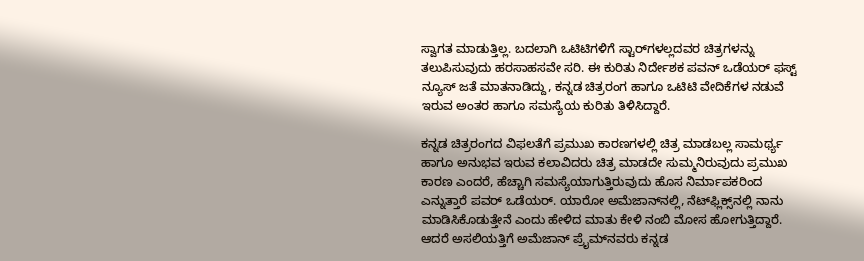ಸ್ವಾಗತ ಮಾಡುತ್ತಿಲ್ಲ. ಬದಲಾಗಿ ಒಟಿಟಿಗಳಿಗೆ ಸ್ಟಾರ್‌ಗಳಲ್ಲದವರ ಚಿತ್ರಗಳನ್ನು ತಲುಪಿಸುವುದು ಹರಸಾಹಸವೇ ಸರಿ. ಈ ಕುರಿತು ನಿರ್ದೇಶಕ ಪವನ್ ಒಡೆಯರ್ ಫಸ್ಟ್ ನ್ಯೂಸ್ ಜತೆ ಮಾತನಾಡಿದ್ದು, ಕನ್ನಡ ಚಿತ್ರರಂಗ ಹಾಗೂ ಒಟಿಟಿ ವೇದಿಕೆಗಳ ನಡುವೆ ಇರುವ ಅಂತರ ಹಾಗೂ ಸಮಸ್ಯೆಯ ಕುರಿತು ತಿಳಿಸಿದ್ದಾರೆ.

ಕನ್ನಡ ಚಿತ್ರರಂಗದ ವಿಫಲತೆಗೆ ಪ್ರಮುಖ ಕಾರಣಗಳಲ್ಲಿ ಚಿತ್ರ ಮಾಡಬಲ್ಲ ಸಾಮರ್ಥ್ಯ ಹಾಗೂ ಅನುಭವ ಇರುವ ಕಲಾವಿದರು ಚಿತ್ರ ಮಾಡದೇ ಸುಮ್ಮನಿರುವುದು ಪ್ರಮುಖ ಕಾರಣ ಎಂದರೆ, ಹೆಚ್ಚಾಗಿ ಸಮಸ್ಯೆಯಾಗುತ್ತಿರುವುದು ಹೊಸ ನಿರ್ಮಾಪಕರಿಂದ ಎನ್ನುತ್ತಾರೆ ಪವರ್ ಒಡೆಯರ್. ಯಾರೋ ಅಮೆಜಾನ್‌ನಲ್ಲಿ, ನೆಟ್‌ಫ್ಲಿಕ್ಸ್‌ನಲ್ಲಿ ನಾನು ಮಾಡಿಸಿಕೊಡುತ್ತೇನೆ ಎಂದು ಹೇಳಿದ ಮಾತು ಕೇಳಿ ನಂಬಿ ಮೋಸ ಹೋಗುತ್ತಿದ್ದಾರೆ. ಆದರೆ ಅಸಲಿಯತ್ತಿಗೆ ಅಮೆಜಾನ್ ಪ್ರೈಮ್‌ನವರು ಕನ್ನಡ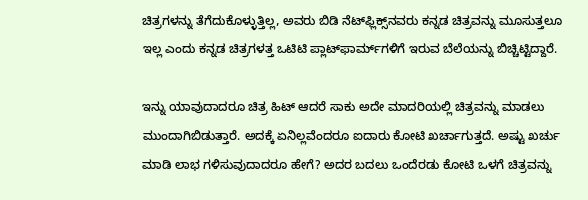ಚಿತ್ರಗಳನ್ನು ತೆಗೆದುಕೊಳ್ಳುತ್ತಿಲ್ಲ, ಅವರು ಬಿಡಿ ನೆಟ್‌ಫ್ಲಿಕ್ಸ್‌ನವರು ಕನ್ನಡ ಚಿತ್ರವನ್ನು ಮೂಸುತ್ತಲೂ ಇಲ್ಲ ಎಂದು ಕನ್ನಡ ಚಿತ್ರಗಳತ್ತ ಒಟಿಟಿ ಪ್ಲಾಟ್‌ಫಾರ್ಮ್‌ಗಳಿಗೆ ಇರುವ ಬೆಲೆಯನ್ನು ಬಿಚ್ಚಿಟ್ಟಿದ್ದಾರೆ.

ಇನ್ನು ಯಾವುದಾದರೂ ಚಿತ್ರ ಹಿಟ್ ಆದರೆ ಸಾಕು ಅದೇ ಮಾದರಿಯಲ್ಲಿ ಚಿತ್ರವನ್ನು ಮಾಡಲು ಮುಂದಾಗಿಬಿಡುತ್ತಾರೆ. ಅದಕ್ಕೆ ಏನಿಲ್ಲವೆಂದರೂ ಐದಾರು ಕೋಟಿ ಖರ್ಚಾಗುತ್ತದೆ. ಅಷ್ಟು ಖರ್ಚು ಮಾಡಿ ಲಾಭ ಗಳಿಸುವುದಾದರೂ ಹೇಗೆ? ಅದರ ಬದಲು ಒಂದೆರಡು ಕೋಟಿ ಒಳಗೆ ಚಿತ್ರವನ್ನು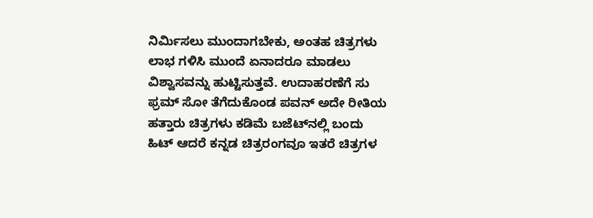ನಿರ್ಮಿಸಲು ಮುಂದಾಗಬೇಕು, ಅಂತಹ ಚಿತ್ರಗಳು ಲಾಭ ಗಳಿಸಿ ಮುಂದೆ ಏನಾದರೂ ಮಾಡಲು ವಿಶ್ವಾಸವನ್ನು ಹುಟ್ಟಿಸುತ್ತವೆ. ಉದಾಹರಣೆಗೆ ಸು ಫ್ರಮ್ ಸೋ ತೆಗೆದುಕೊಂಡ ಪವನ್ ಅದೇ ರೀತಿಯ ಹತ್ತಾರು ಚಿತ್ರಗಳು ಕಡಿಮೆ ಬಜೆಟ್‌ನಲ್ಲಿ ಬಂದು ಹಿಟ್ ಆದರೆ ಕನ್ನಡ ಚಿತ್ರರಂಗವೂ ಇತರೆ ಚಿತ್ರಗಳ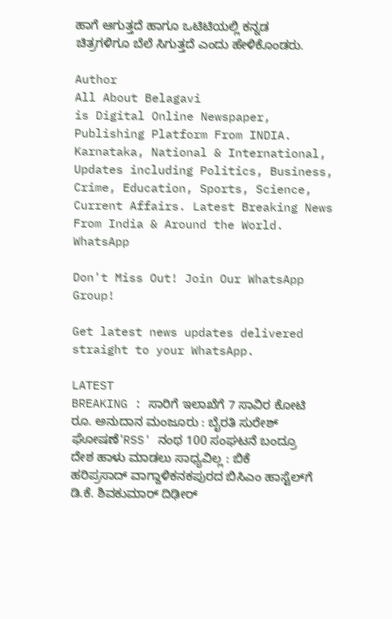ಹಾಗೆ ಆಗುತ್ತದೆ ಹಾಗೂ ಒಟಿಟಿಯಲ್ಲಿ ಕನ್ನಡ ಚಿತ್ರಗಳಿಗೂ ಬೆಲೆ ಸಿಗುತ್ತದೆ ಎಂದು ಹೇಳಿಕೊಂಡರು.

Author
All About Belagavi
is Digital Online Newspaper, Publishing Platform From INDIA. Karnataka, National & International, Updates including Politics, Business, Crime, Education, Sports, Science, Current Affairs. Latest Breaking News From India & Around the World.
WhatsApp

Don't Miss Out! Join Our WhatsApp Group!

Get latest news updates delivered straight to your WhatsApp.

LATEST
BREAKING : ಸಾರಿಗೆ ಇಲಾಖೆಗೆ 7 ಸಾವಿರ ಕೋಟಿ ರೂ. ಅನುದಾನ ಮಂಜೂರು : ಬೈರತಿ ಸುರೇಶ್ ಘೋಷಣೆ'RSS' ನಂಥ 100 ಸಂಘಟನೆ ಬಂದ್ರೂ ದೇಶ ಹಾಳು ಮಾಡಲು ಸಾಧ್ಯವಿಲ್ಲ : ಬಿಕೆ ಹರಿಪ್ರಸಾದ್ ವಾಗ್ದಾಳಿಕನಕಪುರದ ಬಿಸಿಎಂ ಹಾಸ್ಟೆಲ್‌ಗೆ ಡಿ.ಕೆ. ಶಿವಕುಮಾರ್ ದಿಢೀರ್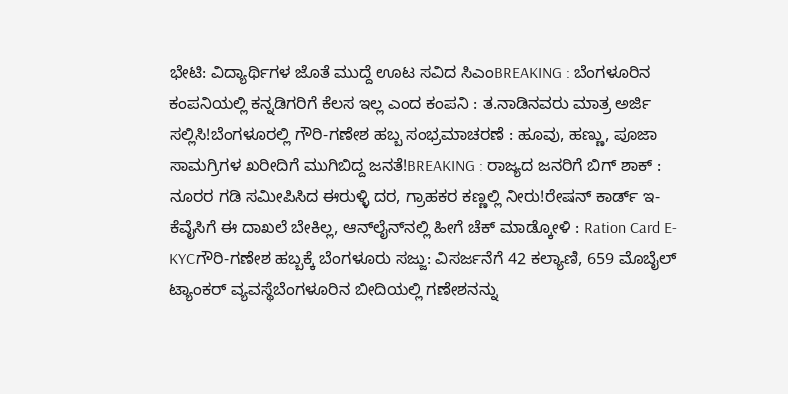ಭೇಟಿ: ವಿದ್ಯಾರ್ಥಿಗಳ ಜೊತೆ ಮುದ್ದೆ ಊಟ ಸವಿದ ಸಿಎಂBREAKING : ಬೆಂಗಳೂರಿನ ಕಂಪನಿಯಲ್ಲಿ ಕನ್ನಡಿಗರಿಗೆ ಕೆಲಸ ಇಲ್ಲ ಎಂದ ಕಂಪನಿ : ತ.ನಾಡಿನವರು ಮಾತ್ರ ಅರ್ಜಿ ಸಲ್ಲಿಸಿ!ಬೆಂಗಳೂರಲ್ಲಿ ಗೌರಿ-ಗಣೇಶ ಹಬ್ಬ ಸಂಭ್ರಮಾಚರಣೆ : ಹೂವು, ಹಣ್ಣು, ಪೂಜಾ ಸಾಮಗ್ರಿಗಳ ಖರೀದಿಗೆ ಮುಗಿಬಿದ್ದ ಜನತೆ!BREAKING : ರಾಜ್ಯದ ಜನರಿಗೆ ಬಿಗ್ ಶಾಕ್ : ನೂರರ ಗಡಿ ಸಮೀಪಿಸಿದ ಈರುಳ್ಳಿ ದರ, ಗ್ರಾಹಕರ ಕಣ್ಣಲ್ಲಿ ನೀರು!ರೇಷನ್‌ ಕಾರ್ಡ್‌ ಇ-ಕೆವೈಸಿಗೆ ಈ ದಾಖಲೆ ಬೇಕಿಲ್ಲ, ಆನ್‌ಲೈನ್‌ನಲ್ಲಿ ಹೀಗೆ ಚೆಕ್‌ ಮಾಡ್ಕೋಳಿ : Ration Card E-KYCಗೌರಿ-ಗಣೇಶ ಹಬ್ಬಕ್ಕೆ ಬೆಂಗಳೂರು ಸಜ್ಜು: ವಿಸರ್ಜನೆಗೆ 42 ಕಲ್ಯಾಣಿ, 659 ಮೊಬೈಲ್ ಟ್ಯಾಂಕರ್ ವ್ಯವಸ್ಥೆಬೆಂಗಳೂರಿನ ಬೀದಿಯಲ್ಲಿ ಗಣೇಶನನ್ನು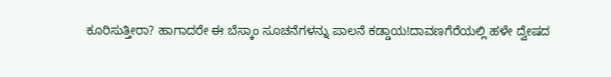ಕೂರಿಸುತ್ತೀರಾ? ಹಾಗಾದರೇ ಈ ಬೆಸ್ಕಾಂ ಸೂಚನೆಗಳನ್ನು ಪಾಲನೆ ಕಡ್ಡಾಯ!ದಾವಣಗೆರೆಯಲ್ಲಿ ಹಳೇ ದ್ವೇಷದ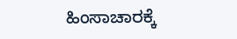ಹಿಂಸಾಚಾರಕ್ಕೆ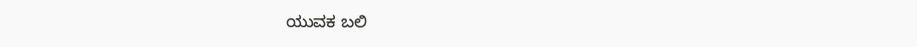ಯುವಕ ಬಲಿ